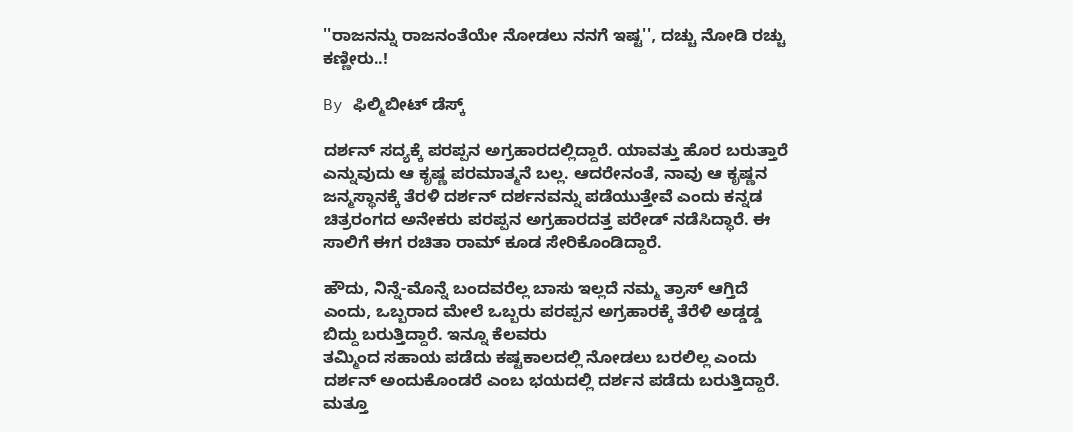''ರಾಜನನ್ನು ರಾಜನಂತೆಯೇ ನೋಡಲು ನನಗೆ ಇಷ್ಟ'', ದಚ್ಚು ನೋಡಿ ರಚ್ಚು ಕಣ್ಣೀರು..!

By ಫಿಲ್ಮಿಬೀಟ್ ಡೆಸ್ಕ್

ದರ್ಶನ್ ಸದ್ಯಕ್ಕೆ ಪರಪ್ಪನ ಅಗ್ರಹಾರದಲ್ಲಿದ್ದಾರೆ. ಯಾವತ್ತು ಹೊರ ಬರುತ್ತಾರೆ ಎನ್ನುವುದು ಆ ಕೃಷ್ಣ ಪರಮಾತ್ಮನೆ ಬಲ್ಲ. ಆದರೇನಂತೆ, ನಾವು ಆ ಕೃಷ್ಣನ ಜನ್ಮಸ್ಥಾನಕ್ಕೆ ತೆರಳಿ ದರ್ಶನ್ ದರ್ಶನವನ್ನು ಪಡೆಯುತ್ತೇವೆ ಎಂದು ಕನ್ನಡ ಚಿತ್ರರಂಗದ ಅನೇಕರು ಪರಪ್ಪನ ಅಗ್ರಹಾರದತ್ತ ಪರೇಡ್ ನಡೆಸಿದ್ಧಾರೆ. ಈ ಸಾಲಿಗೆ ಈಗ ರಚಿತಾ ರಾಮ್ ಕೂಡ ಸೇರಿಕೊಂಡಿದ್ದಾರೆ.

ಹೌದು, ನಿನ್ನೆ-ಮೊನ್ನೆ ಬಂದವರೆಲ್ಲ ಬಾಸು ಇಲ್ಲದೆ ನಮ್ಮ ತ್ರಾಸ್ ಆಗ್ತಿದೆ ಎಂದು, ಒಬ್ಬರಾದ ಮೇಲೆ ಒಬ್ಬರು ಪರಪ್ಪನ ಅಗ್ರಹಾರಕ್ಕೆ ತೆರೆಳಿ ಅಡ್ಡಡ್ಡ ಬಿದ್ದು ಬರುತ್ತಿದ್ದಾರೆ. ಇನ್ನೂ ಕೆಲವರು
ತಮ್ಮಿಂದ ಸಹಾಯ ಪಡೆದು ಕಷ್ಟಕಾಲದಲ್ಲಿ ನೋಡಲು ಬರಲಿಲ್ಲ ಎಂದು ದರ್ಶನ್ ಅಂದುಕೊಂಡರೆ ಎಂಬ ಭಯದಲ್ಲಿ ದರ್ಶನ ಪಡೆದು ಬರುತ್ತಿದ್ದಾರೆ. ಮತ್ತೂ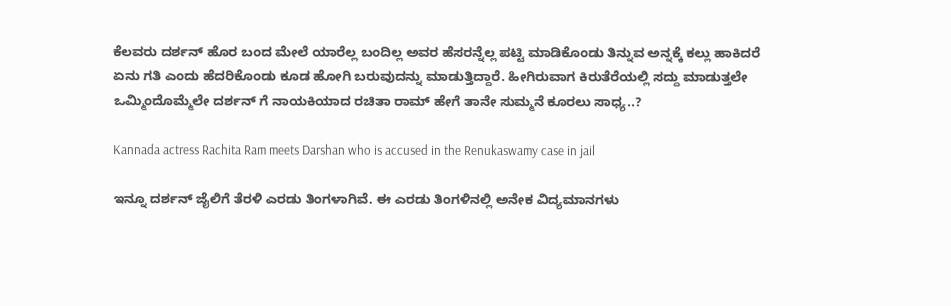ಕೆಲವರು ದರ್ಶನ್ ಹೊರ ಬಂದ ಮೇಲೆ ಯಾರೆಲ್ಲ ಬಂದಿಲ್ಲ ಅವರ ಹೆಸರನ್ನೆಲ್ಲ ಪಟ್ಟಿ ಮಾಡಿಕೊಂಡು ತಿನ್ನುವ ಅನ್ನಕ್ಕೆ ಕಲ್ಲು ಹಾಕಿದರೆ ಏನು ಗತಿ ಎಂದು ಹೆದರಿಕೊಂಡು ಕೂಡ ಹೋಗಿ ಬರುವುದನ್ನು ಮಾಡುತ್ತಿದ್ದಾರೆ. ಹೀಗಿರುವಾಗ ಕಿರುತೆರೆಯಲ್ಲಿ ಸದ್ದು ಮಾಡುತ್ತಲೇ ಒಮ್ಮಿಂದೊಮ್ಮೆಲೇ ದರ್ಶನ್‌ ಗೆ ನಾಯಕಿಯಾದ ರಚಿತಾ ರಾಮ್ ಹೇಗೆ ತಾನೇ ಸುಮ್ಮನೆ ಕೂರಲು ಸಾಧ್ಯ..?

Kannada actress Rachita Ram meets Darshan who is accused in the Renukaswamy case in jail

ಇನ್ನೂ ದರ್ಶನ್ ಜೈಲಿಗೆ ತೆರಳಿ ಎರಡು ತಿಂಗಳಾಗಿವೆ. ಈ ಎರಡು ತಿಂಗಳಿನಲ್ಲಿ ಅನೇಕ ವಿದ್ಯಮಾನಗಳು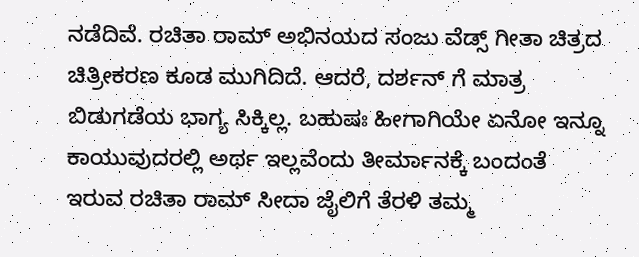ನಡೆದಿವೆ. ರಚಿತಾ ರಾಮ್ ಅಭಿನಯದ ಸಂಜು ವೆಡ್ಸ್ ಗೀತಾ ಚಿತ್ರದ ಚಿತ್ರೀಕರಣ ಕೂಡ ಮುಗಿದಿದೆ. ಆದರೆ, ದರ್ಶನ್ ಗೆ ಮಾತ್ರ ಬಿಡುಗಡೆಯ ಭಾಗ್ಯ ಸಿಕ್ಕಿಲ್ಲ. ಬಹುಷಃ ಹೀಗಾಗಿಯೇ ಏನೋ ಇನ್ನೂ ಕಾಯುವುದರಲ್ಲಿ ಅರ್ಥ ಇಲ್ಲವೆಂದು ತೀರ್ಮಾನಕ್ಕೆ ಬಂದಂತೆ ಇರುವ ರಚಿತಾ ರಾಮ್ ಸೀದಾ ಜೈಲಿಗೆ ತೆರಳಿ ತಮ್ಮ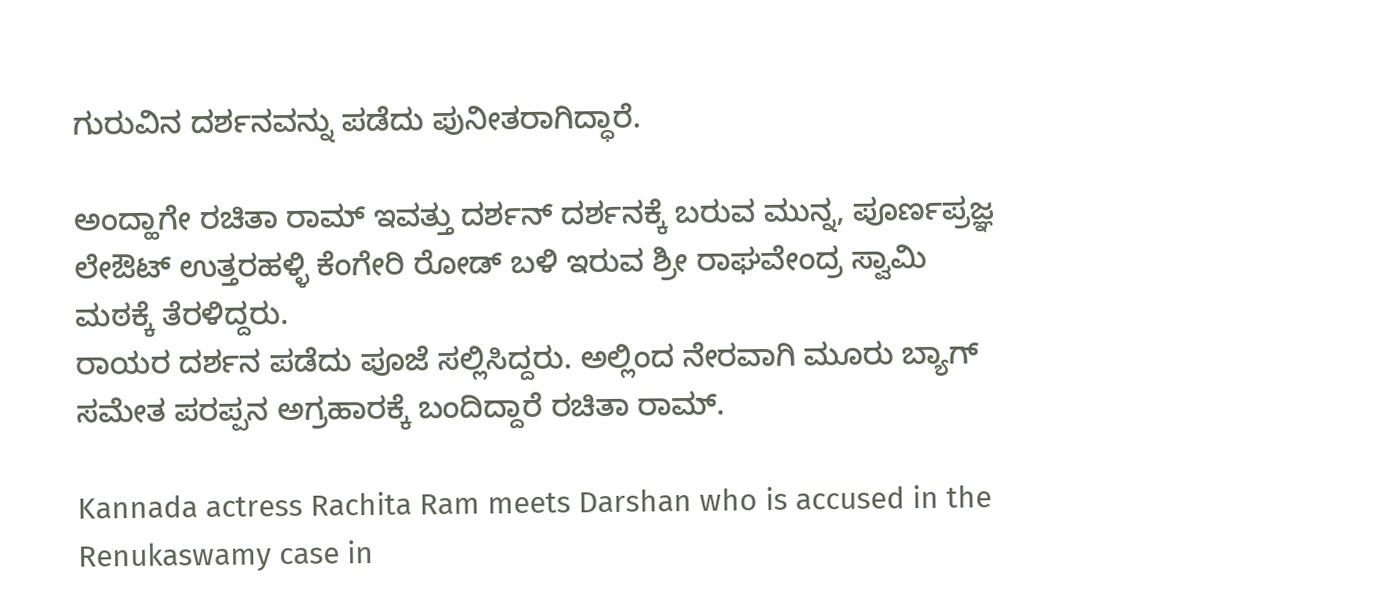ಗುರುವಿನ ದರ್ಶನವನ್ನು ಪಡೆದು ಪುನೀತರಾಗಿದ್ಧಾರೆ.

ಅಂದ್ಹಾಗೇ ರಚಿತಾ ರಾಮ್ ಇವತ್ತು ದರ್ಶನ್ ದರ್ಶನಕ್ಕೆ ಬರುವ ಮುನ್ನ, ಪೂರ್ಣಪ್ರಜ್ಞ ಲೇಔಟ್ ಉತ್ತರಹಳ್ಳಿ ಕೆಂಗೇರಿ ರೋಡ್ ಬಳಿ ಇರುವ ಶ್ರೀ ರಾಘವೇಂದ್ರ ಸ್ವಾಮಿ ಮಠಕ್ಕೆ ತೆರಳಿದ್ದರು.
ರಾಯರ ದರ್ಶನ ಪಡೆದು ಪೂಜೆ ಸಲ್ಲಿಸಿದ್ದರು. ಅಲ್ಲಿಂದ ನೇರವಾಗಿ ಮೂರು ಬ್ಯಾಗ್ ಸಮೇತ ಪರಪ್ಪನ ಅಗ್ರಹಾರಕ್ಕೆ ಬಂದಿದ್ದಾರೆ ರಚಿತಾ ರಾಮ್.

Kannada actress Rachita Ram meets Darshan who is accused in the Renukaswamy case in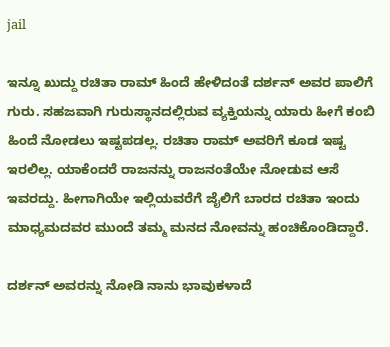jail

ಇನ್ನೂ ಖುದ್ದು ರಚಿತಾ ರಾಮ್ ಹಿಂದೆ ಹೇಳಿದಂತೆ ದರ್ಶನ್ ಅವರ ಪಾಲಿಗೆ ಗುರು. ಸಹಜವಾಗಿ ಗುರುಸ್ಥಾನದಲ್ಲಿರುವ ವ್ಯಕ್ತಿಯನ್ನು ಯಾರು ಹೀಗೆ ಕಂಬಿ ಹಿಂದೆ ನೋಡಲು ಇಷ್ಟಪಡಲ್ಲ. ರಚಿತಾ ರಾಮ್ ಅವರಿಗೆ ಕೂಡ ಇಷ್ಟ ಇರಲಿಲ್ಲ. ಯಾಕೆಂದರೆ ರಾಜನನ್ನು ರಾಜನಂತೆಯೇ ನೋಡುವ ಆಸೆ ಇವರದ್ದು. ಹೀಗಾಗಿಯೇ ಇಲ್ಲಿಯವರೆಗೆ ಜೈಲಿಗೆ ಬಾರದ ರಚಿತಾ ಇಂದು ಮಾಧ್ಯಮದವರ ಮುಂದೆ ತಮ್ಮ ಮನದ ನೋವನ್ನು ಹಂಚಿಕೊಂಡಿದ್ದಾರೆ.

ದರ್ಶನ್ ಅವರನ್ನು ನೋಡಿ ನಾನು ಭಾವುಕಳಾದೆ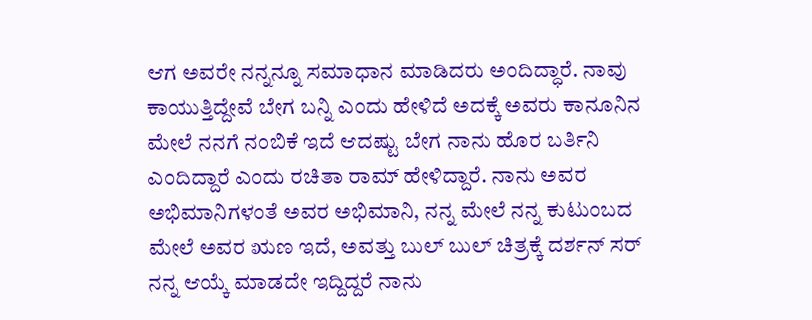ಆಗ ಅವರೇ ನನ್ನನ್ನೂ ಸಮಾಧಾನ ಮಾಡಿದರು ಅಂದಿದ್ಧಾರೆ. ನಾವು ಕಾಯುತ್ತಿದ್ದೇವೆ ಬೇಗ ಬನ್ನಿ ಎಂದು ಹೇಳಿದೆ ಅದಕ್ಕೆ ಅವರು ಕಾನೂನಿನ ಮೇಲೆ ನನಗೆ ನಂಬಿಕೆ ಇದೆ ಆದಷ್ಟು ಬೇಗ ನಾನು ಹೊರ ಬರ್ತಿನಿ ಎಂದಿದ್ದಾರೆ ಎಂದು ರಚಿತಾ ರಾಮ್ ಹೇಳಿದ್ದಾರೆ. ನಾನು ಅವರ ಅಭಿಮಾನಿಗಳಂತೆ ಅವರ ಅಭಿಮಾನಿ, ನನ್ನ ಮೇಲೆ ನನ್ನ ಕುಟುಂಬದ ಮೇಲೆ ಅವರ ಋಣ ಇದೆ, ಅವತ್ತು ಬುಲ್ ಬುಲ್ ಚಿತ್ರಕ್ಕೆ ದರ್ಶನ್ ಸರ್ ನನ್ನ ಆಯ್ಕೆ ಮಾಡದೇ ಇದ್ದಿದ್ದರೆ ನಾನು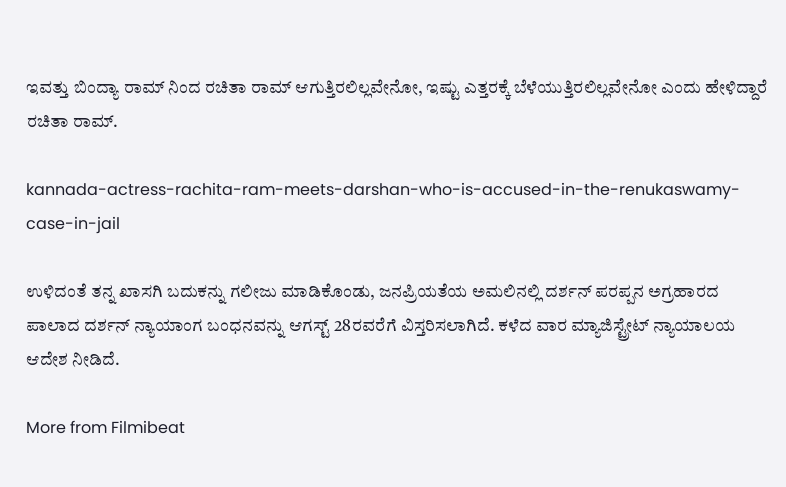ಇವತ್ತು ಬಿಂದ್ಯಾ ರಾಮ್‌ ನಿಂದ ರಚಿತಾ ರಾಮ್ ಆಗುತ್ತಿರಲಿಲ್ಲವೇನೋ, ಇಷ್ಟು ಎತ್ತರಕ್ಕೆ ಬೆಳೆಯುತ್ತಿರಲಿಲ್ಲವೇನೋ ಎಂದು ಹೇಳಿದ್ದಾರೆ ರಚಿತಾ ರಾಮ್.

kannada-actress-rachita-ram-meets-darshan-who-is-accused-in-the-renukaswamy-case-in-jail

ಉಳಿದಂತೆ ತನ್ನ ಖಾಸಗಿ ಬದುಕನ್ನು ಗಲೀಜು ಮಾಡಿಕೊಂಡು, ಜನಪ್ರಿಯತೆಯ ಅಮಲಿನಲ್ಲಿ ದರ್ಶನ್ ಪರಪ್ಪನ ಅಗ್ರಹಾರದ ಪಾಲಾದ ದರ್ಶನ್ ನ್ಯಾಯಾಂಗ ಬಂಧನವನ್ನು ಆಗಸ್ಟ್ 28ರವರೆಗೆ ವಿಸ್ತರಿಸಲಾಗಿದೆ. ಕಳೆದ ವಾರ ಮ್ಯಾಜಿಸ್ಟ್ರೇಟ್ ನ್ಯಾಯಾಲಯ ಆದೇಶ ನೀಡಿದೆ.

More from Filmibeat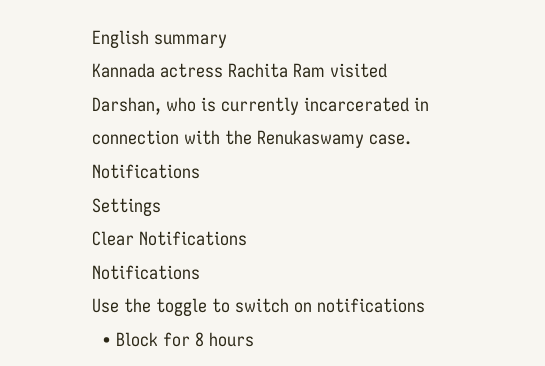English summary
Kannada actress Rachita Ram visited Darshan, who is currently incarcerated in connection with the Renukaswamy case.
Notifications
Settings
Clear Notifications
Notifications
Use the toggle to switch on notifications
  • Block for 8 hours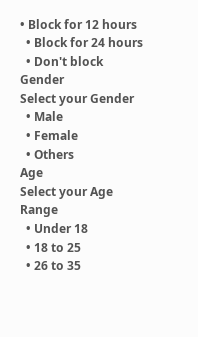• Block for 12 hours
  • Block for 24 hours
  • Don't block
Gender
Select your Gender
  • Male
  • Female
  • Others
Age
Select your Age Range
  • Under 18
  • 18 to 25
  • 26 to 35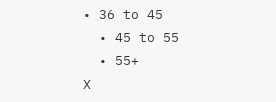• 36 to 45
  • 45 to 55
  • 55+
X